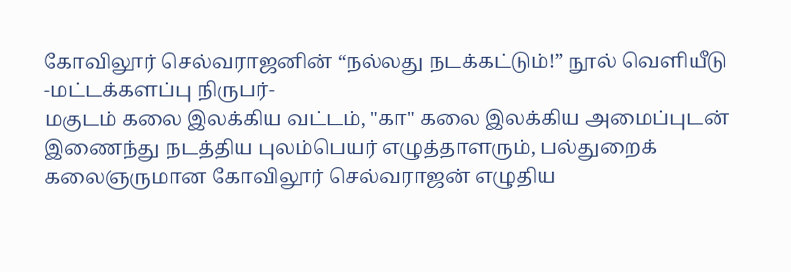கோவிலூர் செல்வராஜனின் “நல்லது நடக்கட்டும்!” நூல் வெளியீடு
-மட்டக்களப்பு நிருபர்-
மகுடம் கலை இலக்கிய வட்டம், "கா" கலை இலக்கிய அமைப்புடன் இணைந்து நடத்திய புலம்பெயர் எழுத்தாளரும், பல்துறைக் கலைஞருமான கோவிலூர் செல்வராஜன் எழுதிய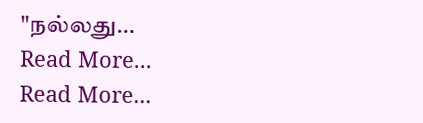"நல்லது…
Read More...
Read More...